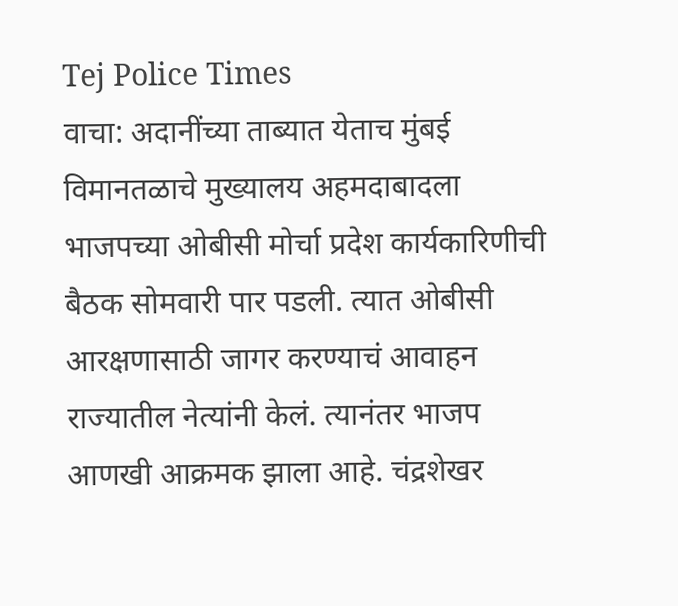Tej Police Times
वाचा: अदानींच्या ताब्यात येताच मुंबई विमानतळाचे मुख्यालय अहमदाबादला
भाजपच्या ओबीसी मोर्चा प्रदेश कार्यकारिणीची बैठक सोमवारी पार पडली. त्यात ओबीसी आरक्षणासाठी जागर करण्याचं आवाहन राज्यातील नेत्यांनी केलं. त्यानंतर भाजप आणखी आक्रमक झाला आहे. चंद्रशेखर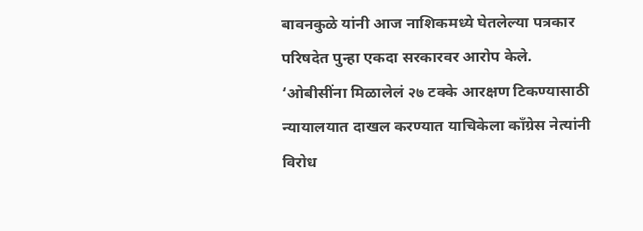बावनकुळे यांनी आज नाशिकमध्ये घेतलेल्या पत्रकार परिषदेत पुन्हा एकदा सरकारवर आरोप केले. ‘ओबीसींना मिळालेलं २७ टक्के आरक्षण टिकण्यासाठी न्यायालयात दाखल करण्यात याचिकेला काँग्रेस नेत्यांनी विरोध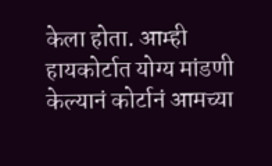केला होता. आम्ही हायकोर्टात योग्य मांडणी केल्यानं कोर्टानं आमच्या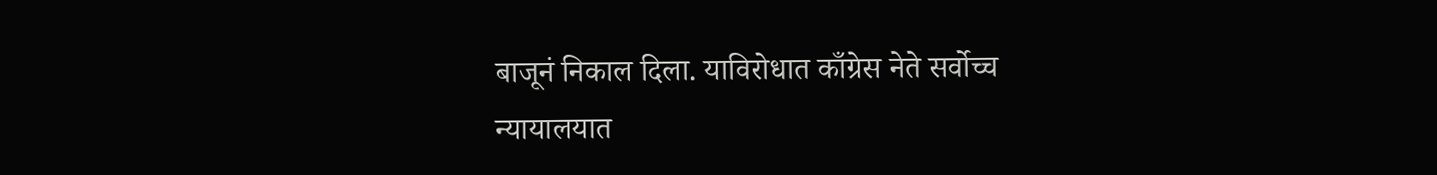बाजूनं निकाल दिला. याविरोधात काँग्रेस नेते सर्वोच्च न्यायालयात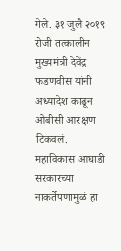गेले. ३१ जुलै २०१९ रोजी तत्कालीन मुख्यमंत्री देवेंद्र फडणवीस यांनी अध्यादेश काढून ओबीसी आरक्षण टिकवलं. महाविकास आघाडी सरकारच्या नाकर्तेपणामुळं हा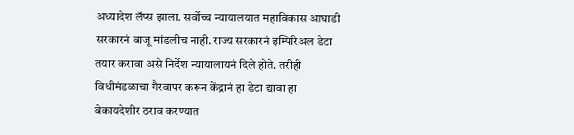अध्यादेश लॅप्स झाला. सर्वोच्च न्यायालयात महाविकास आघाडी सरकारनं बाजू मांडलीच नाही. राज्य सरकारनं इम्पिरिअल डेटा तयार करावा असे निर्देश न्यायालायनं दिले होते. तरीही विधीमंडळाचा गैरवापर करून केंद्रानं हा डेटा द्यावा हा बेकायदेशीर ठराव करण्यात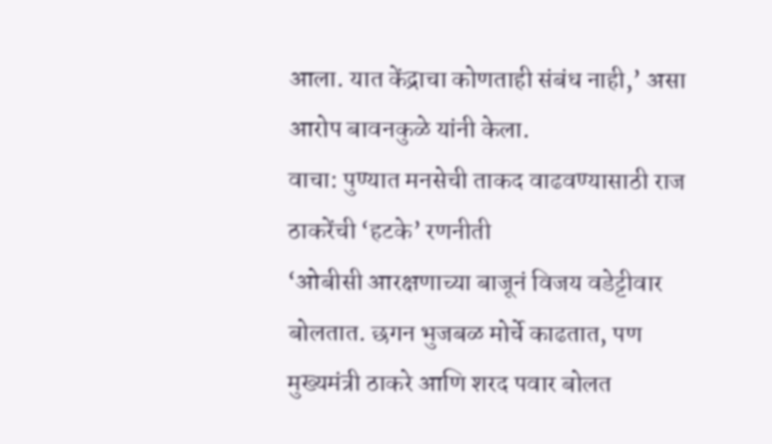आला. यात केंद्राचा कोणताही संबंध नाही,’ असा आरोप बावनकुळे यांनी केला.
वाचा: पुण्यात मनसेची ताकद वाढवण्यासाठी राज ठाकरेंची ‘हटके’ रणनीती
‘ओबीसी आरक्षणाच्या बाजूनं विजय वडेट्टीवार बोलतात. छगन भुजबळ मोर्चे काढतात, पण मुख्यमंत्री ठाकरे आणि शरद पवार बोलत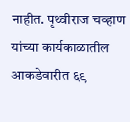नाहीत. पृथ्वीराज चव्हाण यांच्या कार्यकाळातील आकडेवारीत ६९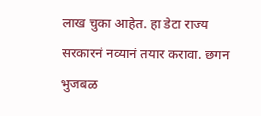लाख चुका आहेत. हा डेटा राज्य सरकारनं नव्यानं तयार करावा. छगन भुजबळ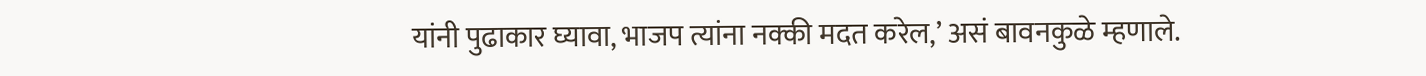यांनी पुढाकार घ्यावा, भाजप त्यांना नक्की मदत करेल,’ असं बावनकुळे म्हणाले.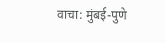वाचा: मुंबई-पुणे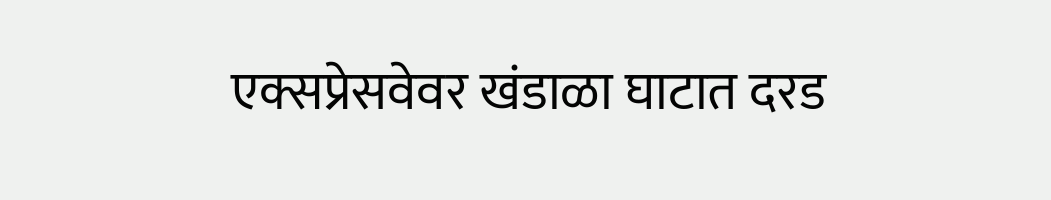एक्सप्रेसवेवर खंडाळा घाटात दरड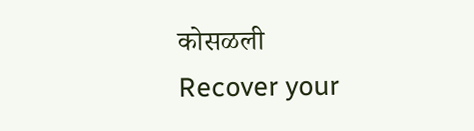कोसळली
Recover your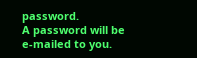password.
A password will be e-mailed to you.